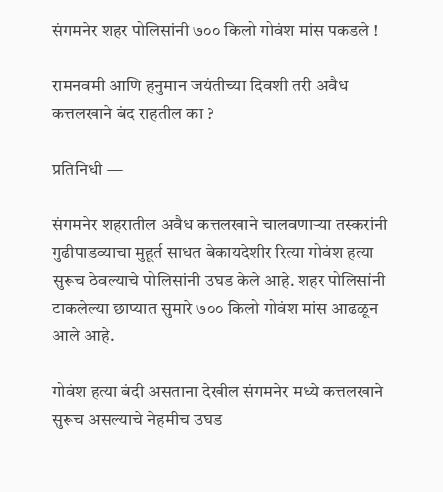संगमनेर शहर पोलिसांनी ७०० किलो गोवंश मांस पकडले !

रामनवमी आणि हनुमान जयंतीच्या दिवशी तरी अवैध कत्तलखाने बंद राहतील का ?

प्रतिनिधी —

संगमनेर शहरातील अवैध कत्तलखाने चालवणाऱ्या तस्करांनी गुढीपाडव्याचा मुहूर्त साधत बेकायदेशीर रित्या गोवंश हत्या सुरूच ठेवल्याचे पोलिसांनी उघड केले आहे. शहर पोलिसांनी टाकलेल्या छाप्यात सुमारे ७०० किलो गोवंश मांस आढळून आले आहे.

गोवंश हत्या बंदी असताना देखील संगमनेर मध्ये कत्तलखाने सुरूच असल्याचे नेहमीच उघड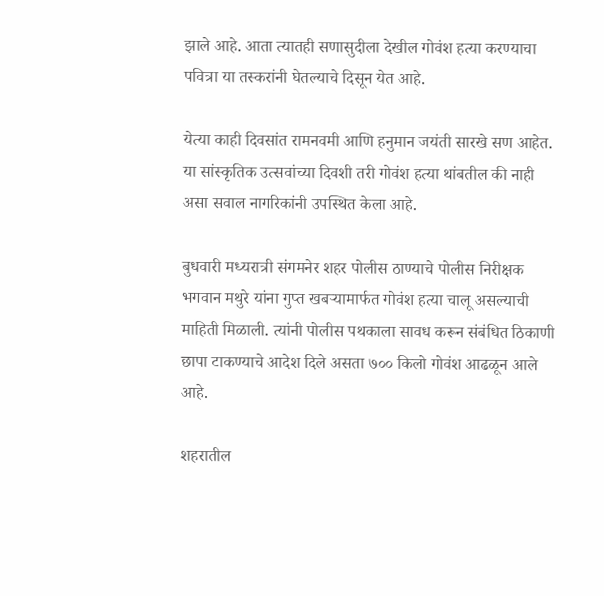झाले आहे. आता त्यातही सणासुदीला देखील गोवंश हत्या करण्याचा पवित्रा या तस्करांनी घेतल्याचे दिसून येत आहे.

येत्या काही दिवसांत रामनवमी आणि हनुमान जयंती सारखे सण आहेत. या सांस्कृतिक उत्सवांच्या दिवशी तरी गोवंश हत्या थांबतील की नाही असा सवाल नागरिकांनी उपस्थित केला आहे.

बुधवारी मध्यरात्री संगमनेर शहर पोलीस ठाण्याचे पोलीस निरीक्षक भगवान मथुरे यांना गुप्त खबऱ्यामार्फत गोवंश हत्या चालू असल्याची माहिती मिळाली. त्यांनी पोलीस पथकाला सावध करून संबंधित ठिकाणी छापा टाकण्याचे आदेश दिले असता ७०० किलो गोवंश आढळून आले आहे.

शहरातील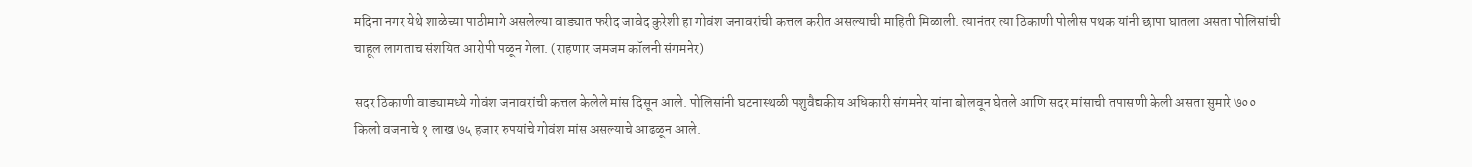मदिना नगर येथे शाळेच्या पाठीमागे असलेल्या वाड्यात फरीद जावेद कुरेशी हा गोवंश जनावरांची कत्तल करीत असल्याची माहिती मिळाली. त्यानंतर त्या ठिकाणी पोलीस पथक यांनी छापा घातला असता पोलिसांची चाहूल लागताच संशयित आरोपी पळून गेला. (राहणार जमजम कॉलनी संगमनेर)

सदर ठिकाणी वाड्यामध्ये गोवंश जनावरांची कत्तल केलेले मांस दिसून आले. पोलिसांनी घटनास्थळी पशुवैद्यकीय अधिकारी संगमनेर यांना बोलवून घेतले आणि सदर मांसाची तपासणी केली असता सुमारे ७०० किलो वजनाचे १ लाख ७५ हजार रुपयांचे गोवंश मांस असल्याचे आढळून आले.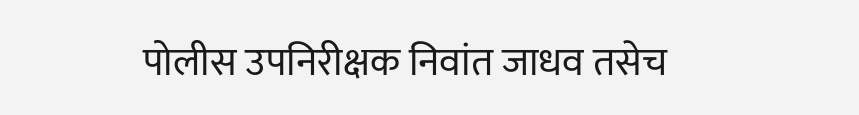पोलीस उपनिरीक्षक निवांत जाधव तसेच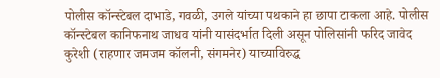पोलीस कॉन्स्टेबल दाभाडे, गवळी, उगले यांच्या पथकाने हा छापा टाकला आहे. पोलीस कॉन्स्टेबल कानिफनाथ जाधव यांनी यासंदर्भात दिली असून पोलिसांनी फरिद जावेद कुरेशी (राहणार जमजम कॉलनी, संगमनेर) याच्याविरुद्ध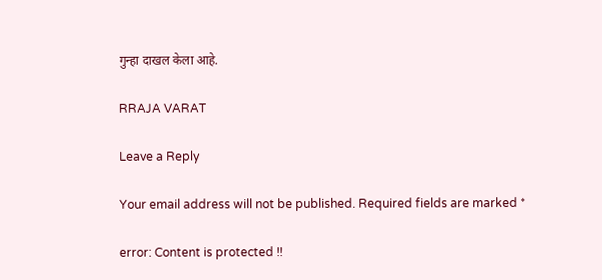गुन्हा दाखल केला आहे.

RRAJA VARAT

Leave a Reply

Your email address will not be published. Required fields are marked *

error: Content is protected !!